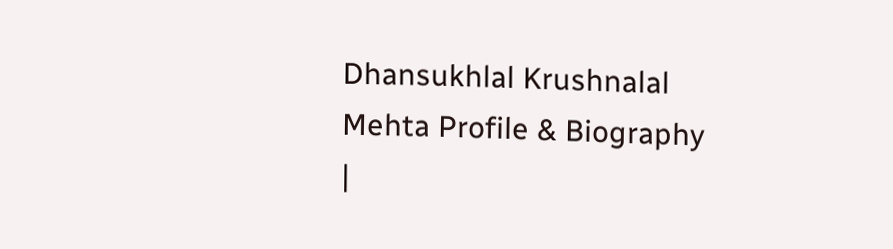Dhansukhlal Krushnalal Mehta Profile & Biography |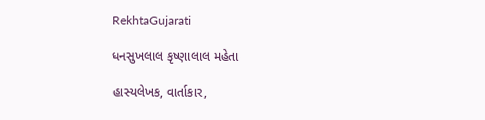RekhtaGujarati

ધનસુખલાલ કૃષ્ણાલાલ મહેતા

હાસ્યલેખક, વાર્તાકાર,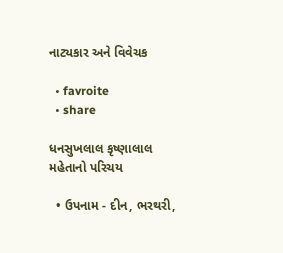નાટ્યકાર અને વિવેચક

  • favroite
  • share

ધનસુખલાલ કૃષ્ણાલાલ મહેતાનો પરિચય

  • ઉપનામ - દીન, ભરથરી,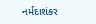નર્મદાશંકર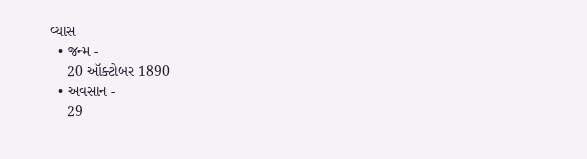વ્યાસ
  • જન્મ -
    20 ઑક્ટોબર 1890
  • અવસાન -
    29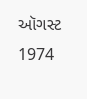ઑગસ્ટ 1974